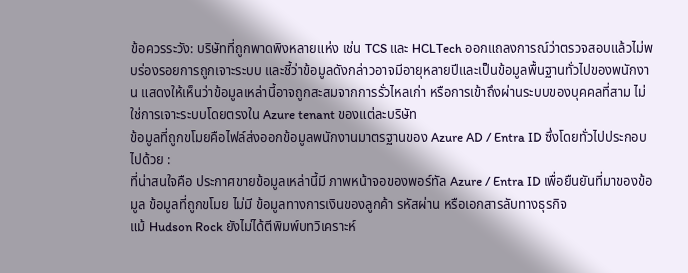ข้อควรระวัง: บริษัทที่ถูกพาดพิงหลายแห่ง เช่น TCS และ HCLTech ออกแถลงการณ์ว่าตรวจสอบแล้วไม่พบร่องรอยการถูกเจาะระบบ และชี้ว่าข้อมูลดังกล่าวอาจมีอายุหลายปีและเป็นข้อมูลพื้นฐานทั่วไปของพนักงาน แสดงให้เห็นว่าข้อมูลเหล่านี้อาจถูกสะสมจากการรั่วไหลเก่า หรือการเข้าถึงผ่านระบบของบุคคลที่สาม ไม่ใช่การเจาะระบบโดยตรงใน Azure tenant ของแต่ละบริษัท
ข้อมูลที่ถูกขโมยคือไฟล์ส่งออกข้อมูลพนักงานมาตรฐานของ Azure AD / Entra ID ซึ่งโดยทั่วไปประกอบไปด้วย :
ที่น่าสนใจคือ ประกาศขายข้อมูลเหล่านี้มี ภาพหน้าจอของพอร์ทัล Azure / Entra ID เพื่อยืนยันที่มาของข้อมูล ข้อมูลที่ถูกขโมย ไม่มี ข้อมูลทางการเงินของลูกค้า รหัสผ่าน หรือเอกสารลับทางธุรกิจ
แม้ Hudson Rock ยังไม่ได้ตีพิมพ์บทวิเคราะห์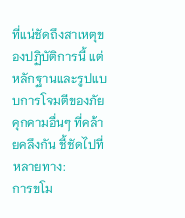ที่แน่ชัดถึงสาเหตุของปฏิบัติการนี้ แต่หลักฐานและรูปแบบการโจมตีของภัยคุกคามอื่นๆ ที่คล้ายคลึงกัน ชี้ชัดไปที่หลายทาง:
การขโม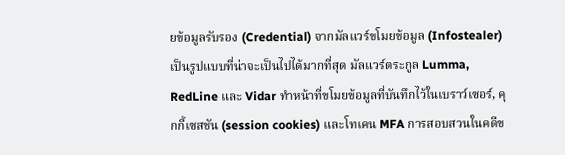ยข้อมูลรับรอง (Credential) จากมัลแวร์ขโมยข้อมูล (Infostealer) เป็นรูปแบบที่น่าจะเป็นไปได้มากที่สุด มัลแวร์ตระกูล Lumma, RedLine และ Vidar ทำหน้าที่ขโมยข้อมูลที่บันทึกไว้ในเบราว์เซอร์, คุกกี้เซสชัน (session cookies) และโทเคน MFA การสอบสวนในคดีข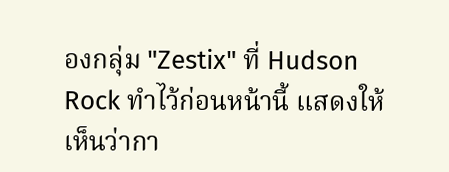องกลุ่ม "Zestix" ที่ Hudson Rock ทำไว้ก่อนหน้านี้ แสดงให้เห็นว่ากา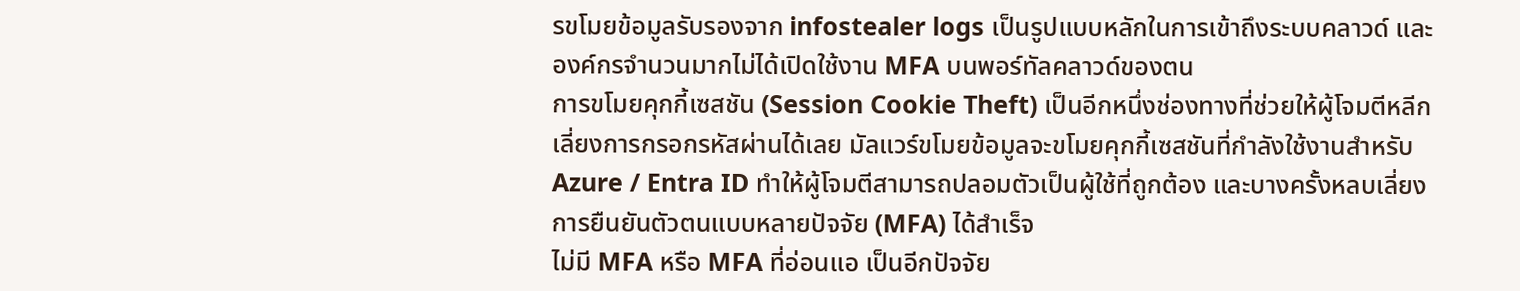รขโมยข้อมูลรับรองจาก infostealer logs เป็นรูปแบบหลักในการเข้าถึงระบบคลาวด์ และองค์กรจำนวนมากไม่ได้เปิดใช้งาน MFA บนพอร์ทัลคลาวด์ของตน
การขโมยคุกกี้เซสชัน (Session Cookie Theft) เป็นอีกหนึ่งช่องทางที่ช่วยให้ผู้โจมตีหลีกเลี่ยงการกรอกรหัสผ่านได้เลย มัลแวร์ขโมยข้อมูลจะขโมยคุกกี้เซสชันที่กำลังใช้งานสำหรับ Azure / Entra ID ทำให้ผู้โจมตีสามารถปลอมตัวเป็นผู้ใช้ที่ถูกต้อง และบางครั้งหลบเลี่ยงการยืนยันตัวตนแบบหลายปัจจัย (MFA) ได้สำเร็จ
ไม่มี MFA หรือ MFA ที่อ่อนแอ เป็นอีกปัจจัย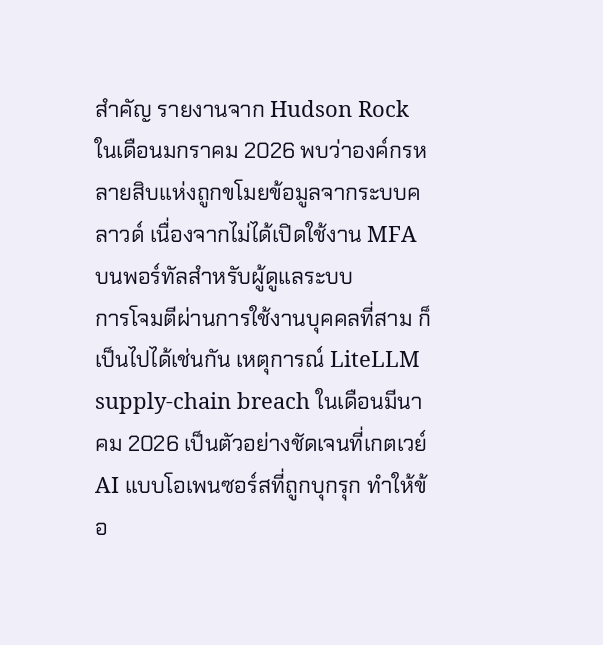สำคัญ รายงานจาก Hudson Rock ในเดือนมกราคม 2026 พบว่าองค์กรหลายสิบแห่งถูกขโมยข้อมูลจากระบบคลาวด์ เนื่องจากไม่ได้เปิดใช้งาน MFA บนพอร์ทัลสำหรับผู้ดูแลระบบ
การโจมตีผ่านการใช้งานบุคคลที่สาม ก็เป็นไปได้เช่นกัน เหตุการณ์ LiteLLM supply-chain breach ในเดือนมีนาคม 2026 เป็นตัวอย่างชัดเจนที่เกตเวย์ AI แบบโอเพนซอร์สที่ถูกบุกรุก ทำให้ข้อ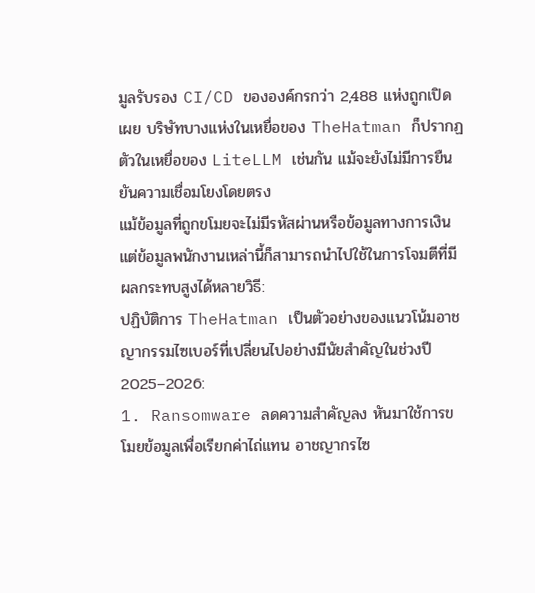มูลรับรอง CI/CD ขององค์กรกว่า 2,488 แห่งถูกเปิดเผย บริษัทบางแห่งในเหยื่อของ TheHatman ก็ปรากฏตัวในเหยื่อของ LiteLLM เช่นกัน แม้จะยังไม่มีการยืนยันความเชื่อมโยงโดยตรง
แม้ข้อมูลที่ถูกขโมยจะไม่มีรหัสผ่านหรือข้อมูลทางการเงิน แต่ข้อมูลพนักงานเหล่านี้ก็สามารถนำไปใช้ในการโจมตีที่มีผลกระทบสูงได้หลายวิธี:
ปฏิบัติการ TheHatman เป็นตัวอย่างของแนวโน้มอาชญากรรมไซเบอร์ที่เปลี่ยนไปอย่างมีนัยสำคัญในช่วงปี 2025–2026:
1. Ransomware ลดความสำคัญลง หันมาใช้การขโมยข้อมูลเพื่อเรียกค่าไถ่แทน อาชญากรไซ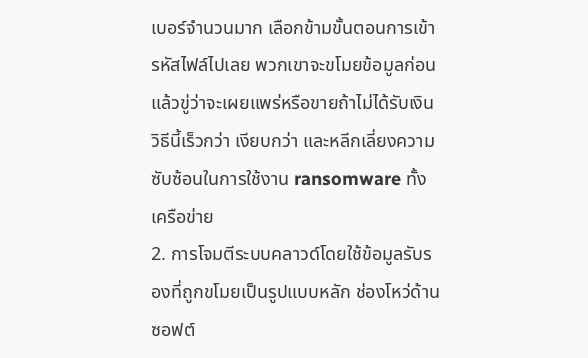เบอร์จำนวนมาก เลือกข้ามขั้นตอนการเข้ารหัสไฟล์ไปเลย พวกเขาจะขโมยข้อมูลก่อน แล้วขู่ว่าจะเผยแพร่หรือขายถ้าไม่ได้รับเงิน วิธีนี้เร็วกว่า เงียบกว่า และหลีกเลี่ยงความซับซ้อนในการใช้งาน ransomware ทั้งเครือข่าย
2. การโจมตีระบบคลาวด์โดยใช้ข้อมูลรับรองที่ถูกขโมยเป็นรูปแบบหลัก ช่องโหว่ด้านซอฟต์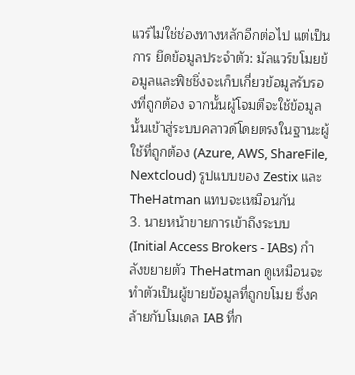แวร์ไม่ใช่ช่องทางหลักอีกต่อไป แต่เป็นการ ยึดข้อมูลประจำตัว: มัลแวร์ขโมยข้อมูลและฟิชชิ่งจะเก็บเกี่ยวข้อมูลรับรองที่ถูกต้อง จากนั้นผู้โจมตีจะใช้ข้อมูลนั้นเข้าสู่ระบบคลาวด์โดยตรงในฐานะผู้ใช้ที่ถูกต้อง (Azure, AWS, ShareFile, Nextcloud) รูปแบบของ Zestix และ TheHatman แทบจะเหมือนกัน
3. นายหน้าขายการเข้าถึงระบบ (Initial Access Brokers - IABs) กำลังขยายตัว TheHatman ดูเหมือนจะทำตัวเป็นผู้ขายข้อมูลที่ถูกขโมย ซึ่งคล้ายกับโมเดล IAB ที่ก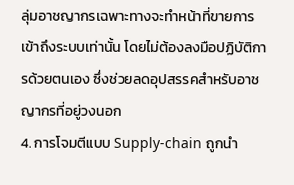ลุ่มอาชญากรเฉพาะทางจะทำหน้าที่ขายการเข้าถึงระบบเท่านั้น โดยไม่ต้องลงมือปฏิบัติการด้วยตนเอง ซึ่งช่วยลดอุปสรรคสำหรับอาชญากรที่อยู่วงนอก
4. การโจมตีแบบ Supply-chain ถูกนำ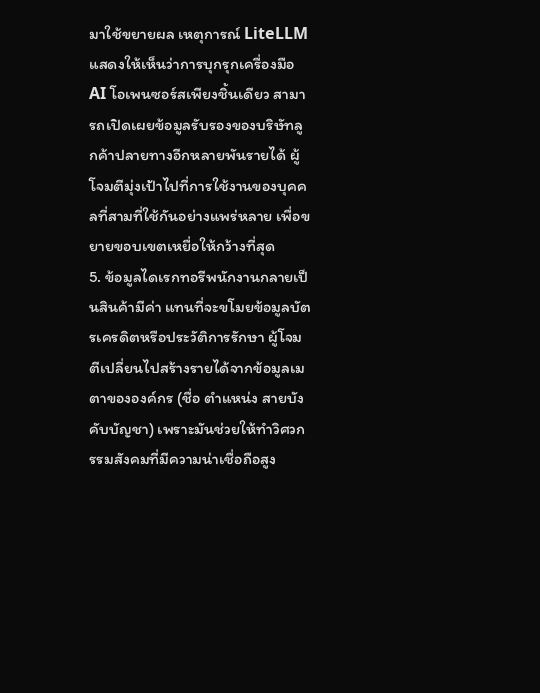มาใช้ขยายผล เหตุการณ์ LiteLLM แสดงให้เห็นว่าการบุกรุกเครื่องมือ AI โอเพนซอร์สเพียงชิ้นเดียว สามารถเปิดเผยข้อมูลรับรองของบริษัทลูกค้าปลายทางอีกหลายพันรายได้ ผู้โจมตีมุ่งเป้าไปที่การใช้งานของบุคคลที่สามที่ใช้กันอย่างแพร่หลาย เพื่อขยายขอบเขตเหยื่อให้กว้างที่สุด
5. ข้อมูลไดเรกทอรีพนักงานกลายเป็นสินค้ามีค่า แทนที่จะขโมยข้อมูลบัตรเครดิตหรือประวัติการรักษา ผู้โจมตีเปลี่ยนไปสร้างรายได้จากข้อมูลเมตาขององค์กร (ชื่อ ตำแหน่ง สายบังคับบัญชา) เพราะมันช่วยให้ทำวิศวกรรมสังคมที่มีความน่าเชื่อถือสูง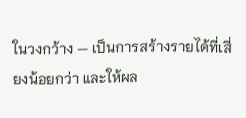ในวงกว้าง — เป็นการสร้างรายได้ที่เสี่ยงน้อยกว่า และให้ผล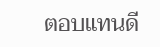ตอบแทนดี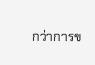กว่าการข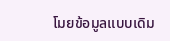โมยข้อมูลแบบเดิม